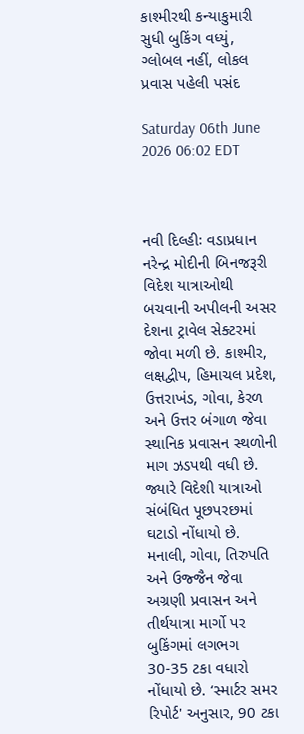કાશ્મીરથી કન્યાકુમારી સુધી બુકિંગ વધ્યું, ગ્લોબલ નહીં, લોકલ પ્રવાસ પહેલી પસંદ

Saturday 06th June 2026 06:02 EDT



નવી દિલ્હીઃ વડાપ્રધાન નરેન્દ્ર મોદીની બિનજરૂરી વિદેશ યાત્રાઓથી બચવાની અપીલની અસર દેશના ટ્રાવેલ સેક્ટરમાં જોવા મળી છે. કાશ્મીર, લક્ષદ્વીપ, હિમાચલ પ્રદેશ, ઉત્તરાખંડ, ગોવા, કેરળ અને ઉત્તર બંગાળ જેવા સ્થાનિક પ્રવાસન સ્થળોની માગ ઝડપથી વધી છે. જ્યારે વિદેશી યાત્રાઓ સંબંધિત પૂછપરછમાં ઘટાડો નોંધાયો છે.
મનાલી, ગોવા, તિરુપતિ અને ઉજ્જૈન જેવા અગ્રણી પ્રવાસન અને તીર્થયાત્રા માર્ગો પર બુકિંગમાં લગભગ 30-35 ટકા વધારો નોંધાયો છે. ‘સ્માર્ટર સમર રિપોર્ટ' અનુસાર, 90 ટકા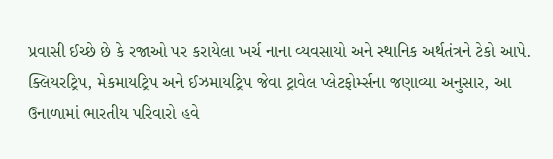પ્રવાસી ઈચ્છે છે કે રજાઓ પર કરાયેલા ખર્ચ નાના વ્યવસાયો અને સ્થાનિક અર્થતંત્રને ટેકો આપે.
ક્લિયરટ્રિપ, મેકમાયટ્રિપ અને ઈઝમાયટ્રિપ જેવા ટ્રાવેલ પ્લેટફોર્મ્સના જણાવ્યા અનુસાર, આ ઉનાળામાં ભારતીય પરિવારો હવે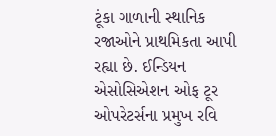ટૂંકા ગાળાની સ્થાનિક રજાઓને પ્રાથમિકતા આપી રહ્યા છે. ઈન્ડિયન એસોસિએશન ઓફ ટૂર ઓપરેટર્સના પ્રમુખ રવિ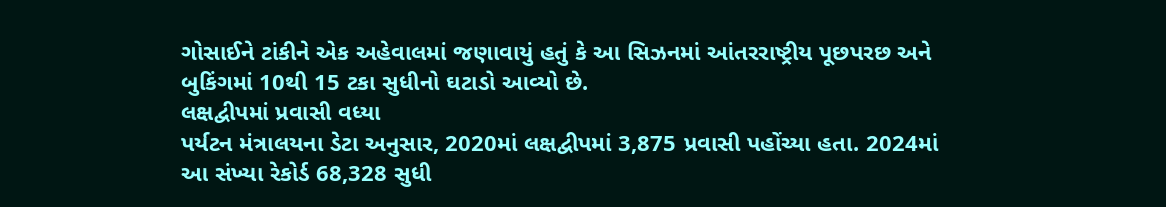ગોસાઈને ટાંકીને એક અહેવાલમાં જણાવાયું હતું કે આ સિઝનમાં આંતરરાષ્ટ્રીય પૂછપરછ અને બુકિંગમાં 10થી 15 ટકા સુધીનો ઘટાડો આવ્યો છે.
લક્ષદ્વીપમાં પ્રવાસી વધ્યા
પર્યટન મંત્રાલયના ડેટા અનુસાર, 2020માં લક્ષદ્વીપમાં 3,875 પ્રવાસી પહોંચ્યા હતા. 2024માં આ સંખ્યા રેકોર્ડ 68,328 સુધી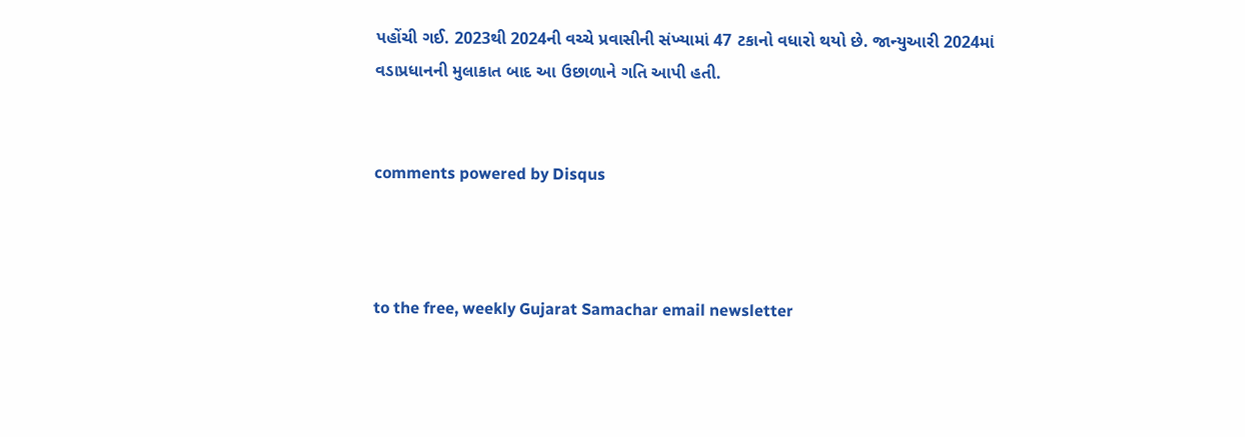પહોંચી ગઈ. 2023થી 2024ની વચ્ચે પ્રવાસીની સંખ્યામાં 47 ટકાનો વધારો થયો છે. જાન્યુઆરી 2024માં વડાપ્રધાનની મુલાકાત બાદ આ ઉછાળાને ગતિ આપી હતી.


comments powered by Disqus



to the free, weekly Gujarat Samachar email newsletter